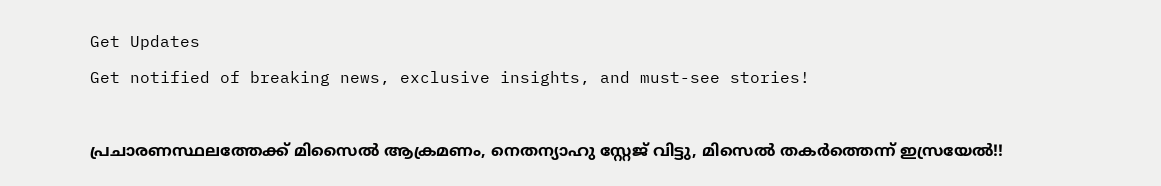Get Updates
Get notified of breaking news, exclusive insights, and must-see stories!

പ്രചാരണസ്ഥലത്തേക്ക് മിസൈല്‍ ആക്രമണം, നെതന്യാഹു സ്റ്റേജ് വിട്ടു, മിസെല്‍ തകര്‍ത്തെന്ന് ഇസ്രയേല്‍!!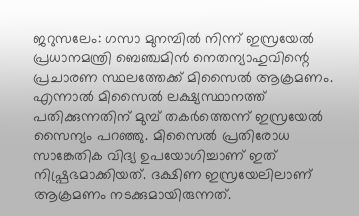ജറുസലേം: ഗസാ മുനമ്പില്‍ നിന്ന് ഇസ്രയേല്‍ പ്രധാനമന്ത്രി ബെഞ്ചമിന്‍ നെതന്യാഹുവിന്റെ പ്രചാരണ സ്ഥലത്തേക്ക് മിസൈല്‍ ആക്രമണം. എന്നാല്‍ മിസൈല്‍ ലക്ഷ്യസ്ഥാനത്ത് പതിക്കുന്നതിന് മുമ്പ് തകര്‍ത്തെന്ന് ഇസ്രയേല്‍ സൈന്യം പറഞ്ഞു. മിസൈല്‍ പ്രതിരോധ സാങ്കേതിക വിദ്യ ഉപയോഗിച്ചാണ് ഇത് നിഷ്പ്രഭമാക്കിയത്. ദക്ഷിണ ഇസ്രയേലിലാണ് ആക്രമണം നടക്കുമായിരുന്നത്.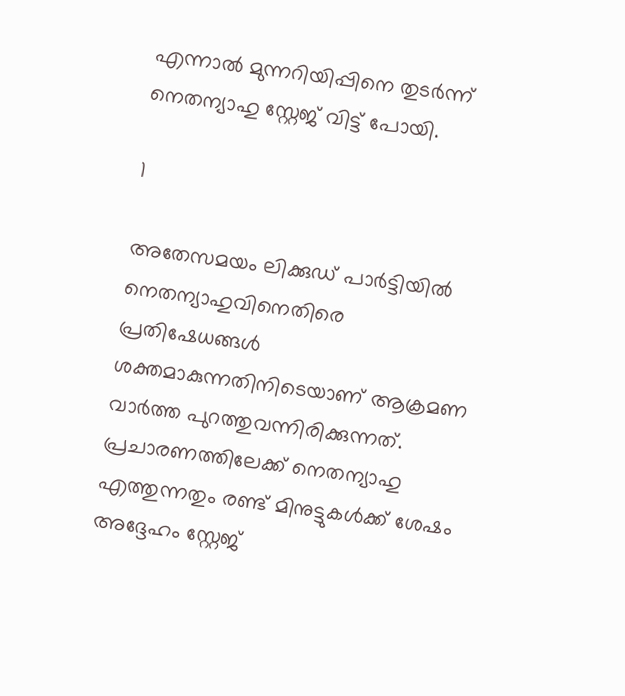എന്നാല്‍ മുന്നറിയിപ്പിനെ തുടര്‍ന്ന് നെതന്യാഹു സ്റ്റേജ് വിട്ട് പോയി.

1

അതേസമയം ലിക്കുഡ് പാര്‍ട്ടിയില്‍ നെതന്യാഹുവിനെതിരെ പ്രതിഷേധങ്ങള്‍ ശക്തമാകുന്നതിനിടെയാണ് ആക്രമണ വാര്‍ത്ത പുറത്തുവന്നിരിക്കുന്നത്. പ്രചാരണത്തിലേക്ക് നെതന്യാഹു എത്തുന്നതും രണ്ട് മിനുട്ടുകള്‍ക്ക് ശേഷം അദ്ദേഹം സ്റ്റേജ്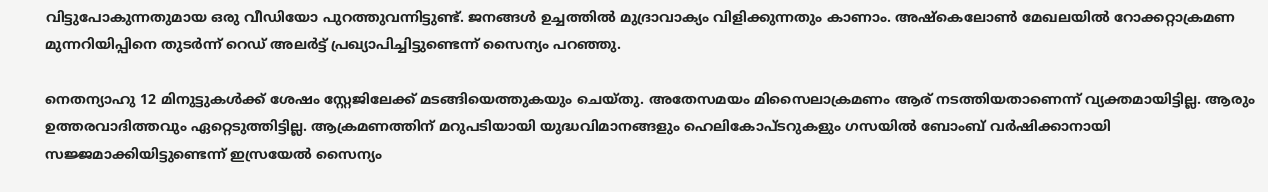വിട്ടുപോകുന്നതുമായ ഒരു വീഡിയോ പുറത്തുവന്നിട്ടുണ്ട്. ജനങ്ങള്‍ ഉച്ചത്തില്‍ മുദ്രാവാക്യം വിളിക്കുന്നതും കാണാം. അഷ്‌കെലോണ്‍ മേഖലയില്‍ റോക്കറ്റാക്രമണ മുന്നറിയിപ്പിനെ തുടര്‍ന്ന് റെഡ് അലര്‍ട്ട് പ്രഖ്യാപിച്ചിട്ടുണ്ടെന്ന് സൈന്യം പറഞ്ഞു.

നെതന്യാഹു 12 മിനുട്ടുകള്‍ക്ക് ശേഷം സ്റ്റേജിലേക്ക് മടങ്ങിയെത്തുകയും ചെയ്തു. അതേസമയം മിസൈലാക്രമണം ആര് നടത്തിയതാണെന്ന് വ്യക്തമായിട്ടില്ല. ആരും ഉത്തരവാദിത്തവും ഏറ്റെടുത്തിട്ടില്ല. ആക്രമണത്തിന് മറുപടിയായി യുദ്ധവിമാനങ്ങളും ഹെലികോപ്ടറുകളും ഗസയില്‍ ബോംബ് വര്‍ഷിക്കാനായി സജ്ജമാക്കിയിട്ടുണ്ടെന്ന് ഇസ്രയേല്‍ സൈന്യം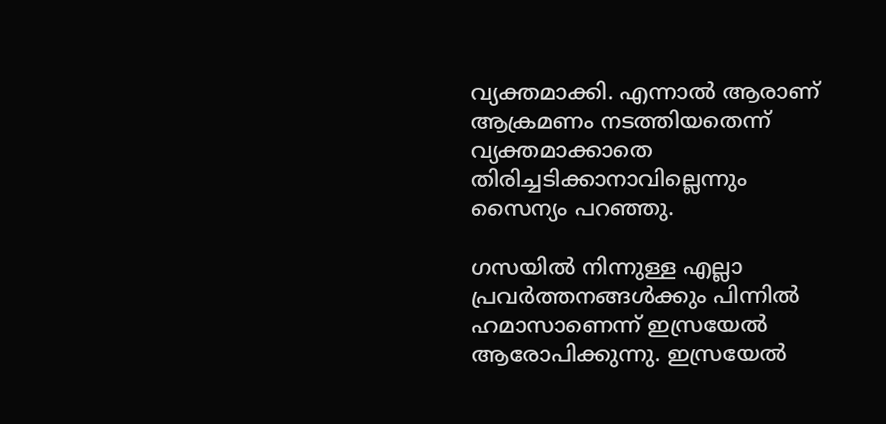വ്യക്തമാക്കി. എന്നാല്‍ ആരാണ് ആക്രമണം നടത്തിയതെന്ന് വ്യക്തമാക്കാതെ തിരിച്ചടിക്കാനാവില്ലെന്നും സൈന്യം പറഞ്ഞു.

ഗസയില്‍ നിന്നുള്ള എല്ലാ പ്രവര്‍ത്തനങ്ങള്‍ക്കും പിന്നില്‍ ഹമാസാണെന്ന് ഇസ്രയേല്‍ ആരോപിക്കുന്നു. ഇസ്രയേല്‍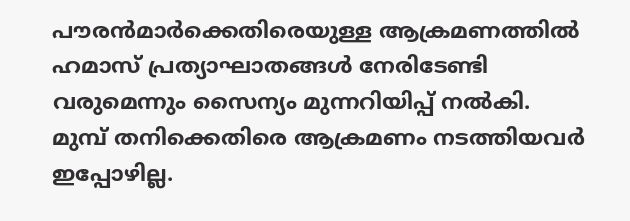പൗരന്‍മാര്‍ക്കെതിരെയുള്ള ആക്രമണത്തില്‍ ഹമാസ് പ്രത്യാഘാതങ്ങള്‍ നേരിടേണ്ടി വരുമെന്നും സൈന്യം മുന്നറിയിപ്പ് നല്‍കി. മുമ്പ് തനിക്കെതിരെ ആക്രമണം നടത്തിയവര്‍ ഇപ്പോഴില്ല.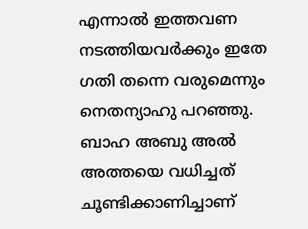എന്നാല്‍ ഇത്തവണ നടത്തിയവര്‍ക്കും ഇതേ ഗതി തന്നെ വരുമെന്നും നെതന്യാഹു പറഞ്ഞു. ബാഹ അബു അല്‍ അത്തയെ വധിച്ചത് ചൂണ്ടിക്കാണിച്ചാണ്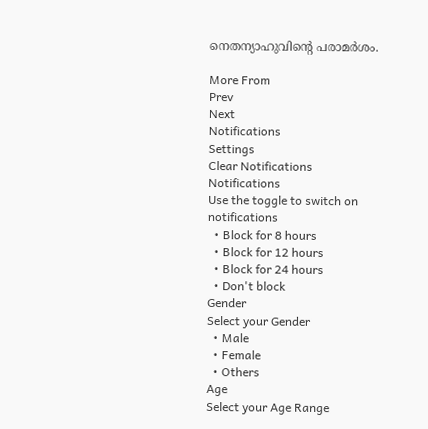നെതന്യാഹുവിന്റെ പരാമര്‍ശം.

More From
Prev
Next
Notifications
Settings
Clear Notifications
Notifications
Use the toggle to switch on notifications
  • Block for 8 hours
  • Block for 12 hours
  • Block for 24 hours
  • Don't block
Gender
Select your Gender
  • Male
  • Female
  • Others
Age
Select your Age Range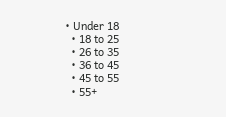• Under 18
  • 18 to 25
  • 26 to 35
  • 36 to 45
  • 45 to 55
  • 55+